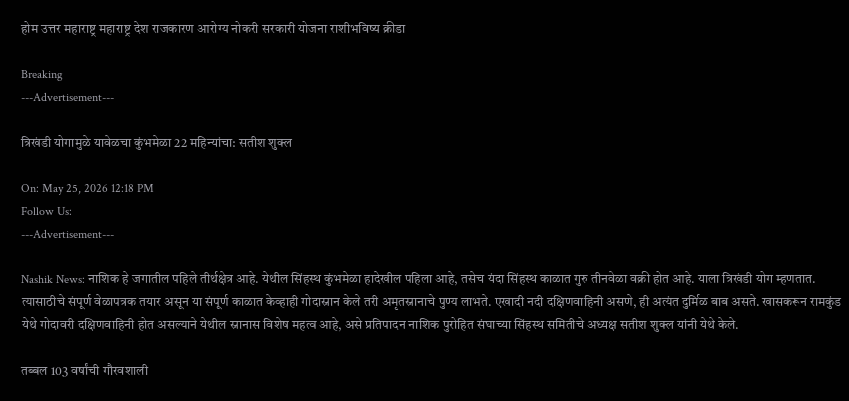होम उत्तर महाराष्ट्र महाराष्ट्र देश राजकारण आरोग्य नोकरी सरकारी योजना राशीभविष्य क्रीडा

Breaking
---Advertisement---

त्रिखंडी योगामुळे यावेळचा कुंभमेळा 22 महिन्यांचा: सतीश शुक्ल

On: May 25, 2026 12:18 PM
Follow Us:
---Advertisement---

Nashik News: नाशिक हे जगातील पहिले तीर्थक्षेत्र आहे. येथील सिंहस्थ कुंभमेळा हादेखील पहिला आहे, तसेच यंदा सिंहस्थ काळात गुरु तीनवेळा वक्री होत आहे. याला त्रिखंडी योग म्हणतात. त्यासाठीचे संपूर्ण वेळापत्रक तयार असून या संपूर्ण काळात केव्हाही गोदास्नान केले तरी अमृतस्नानाचे पुण्य लाभते. एखादी नदी दक्षिणवाहिनी असणे, ही अत्यंत दुर्मिळ बाब असते. खासकरून रामकुंड येथे गोदावरी दक्षिणवाहिनी होत असल्याने येथील स्नानास विशेष महत्व आहे, असे प्रतिपादन नाशिक पुरोहित संघाच्या सिंहस्थ समितीचे अध्यक्ष सतीश शुक्ल यांनी येथे केले.

तब्बल 103 वर्षांची गौरवशाली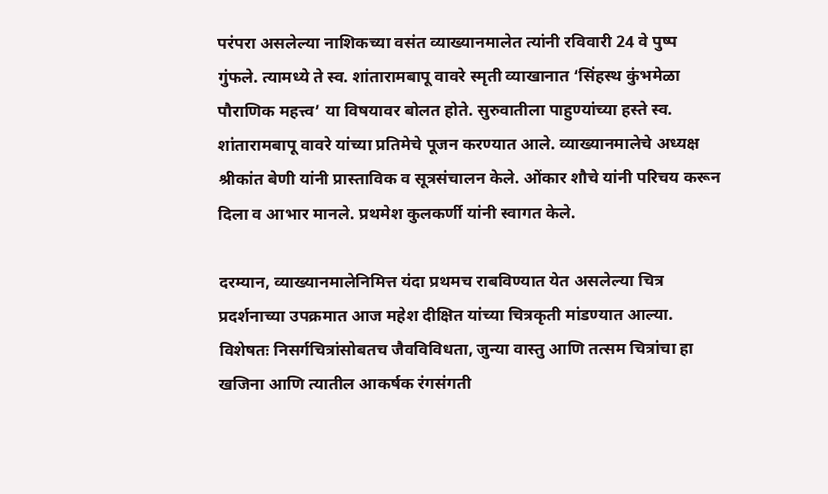परंपरा असलेल्या नाशिकच्या वसंत व्याख्यानमालेत त्यांनी रविवारी 24 वे पुष्प गुंफले. त्यामध्ये ते स्व. शांतारामबापू वावरे स्मृती व्याखानात ‘सिंहस्थ कुंभमेळा पौराणिक महत्त्व’ या विषयावर बोलत होते. सुरुवातीला पाहुण्यांच्या हस्ते स्व. शांतारामबापू वावरे यांच्या प्रतिमेचे पूजन करण्यात आले. व्याख्यानमालेचे अध्यक्ष श्रीकांत बेणी यांनी प्रास्ताविक व सूत्रसंचालन केले. ओंकार शौचे यांनी परिचय करून दिला व आभार मानले. प्रथमेश कुलकर्णी यांनी स्वागत केले.

दरम्यान, व्याख्यानमालेनिमित्त यंदा प्रथमच राबविण्यात येत असलेल्या चित्र प्रदर्शनाच्या उपक्रमात आज महेश दीक्षित यांच्या चित्रकृती मांडण्यात आल्या. विशेषतः निसर्गचित्रांसोबतच जैवविविधता, जुन्या वास्तु आणि तत्सम चित्रांचा हा खजिना आणि त्यातील आकर्षक रंगसंगती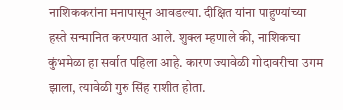नाशिककरांना मनापासून आवडल्या. दीक्षित यांना पाहुण्यांच्या हस्ते सन्मानित करण्यात आले. शुक्ल म्हणाले की, नाशिकचा कुंभमेळा हा सर्वात पहिला आहे. कारण ज्यावेळी गोदावरीचा उगम झाला, त्यावेळी गुरु सिंह राशीत होता.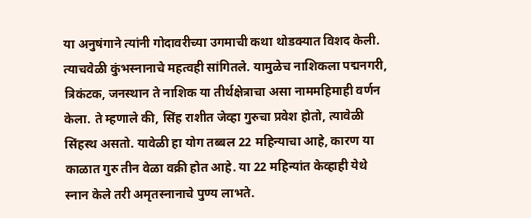या अनुषंगाने त्यांनी गोदावरीच्या उगमाची कथा थोडक्यात विशद केली. त्याचवेळी कुंभस्नानाचे महत्वही सांगितले. यामुळेच नाशिकला पद्मनगरी, त्रिकंटक, जनस्थान ते नाशिक या तीर्थक्षेत्राचा असा नाममहिमाही वर्णन केला. ते म्हणाले की, सिंह राशीत जेव्हा गुरुचा प्रवेश होतो, त्यावेळी सिंहस्थ असतो. यावेळी हा योग तब्बल 22 महिन्याचा आहे, कारण या काळात गुरु तीन वेळा वक्री होत आहे. या 22 महिन्यांत केव्हाही येथे स्नान केले तरी अमृतस्नानाचे पुण्य लाभते.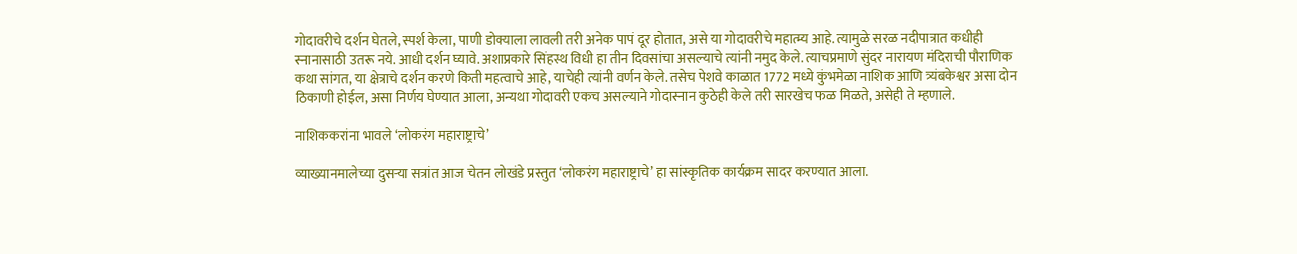गोदावरीचे दर्शन घेतले, स्पर्श केला, पाणी डोक्याला लावली तरी अनेक पापं दूर होतात, असे या गोदावरीचे महात्म्य आहे. त्यामुळे सरळ नदीपात्रात कधीही स्नानासाठी उतरू नये. आधी दर्शन घ्यावे. अशाप्रकारे सिंहस्थ विधी हा तीन दिवसांचा असल्याचे त्यांनी नमुद केले. त्याचप्रमाणे सुंदर नारायण मंदिराची पौराणिक कथा सांगत, या क्षेत्राचे दर्शन करणे किती महत्वाचे आहे, याचेही त्यांनी वर्णन केले. तसेच पेशवे काळात 1772 मध्ये कुंभमेळा नाशिक आणि त्र्यंबकेश्वर असा दोन ठिकाणी होईल, असा निर्णय घेण्यात आला, अन्यथा गोदावरी एकच असल्याने गोदास्नान कुठेही केले तरी सारखेच फळ मिळते, असेही ते म्हणाले.

नाशिककरांना भावले ‘लोकरंग महाराष्ट्राचे’

व्याख्यानमालेच्या दुसऱ्या सत्रांत आज चेतन लोखंडे प्रस्तुत ‘लोकरंग महाराष्ट्राचे’ हा सांस्कृतिक कार्यक्रम सादर करण्यात आला.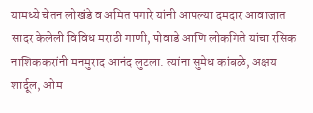यामध्ये चेतन लोखंडे व अमित पगारे यांनी आपल्या दमदार आवाजात सादर केलेली विविध मराठी गाणी, पोवाडे आणि लोकगिते यांचा रसिक नाशिककरांनी मनमुराद आनंद लुटला. त्यांना सुमेध कांबळे, अक्षय शार्दूल, ओम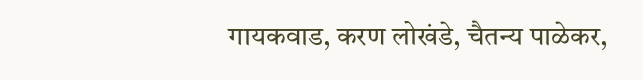गायकवाड, करण लोखंडे, चैतन्य पाळेकर,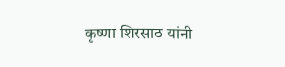कृष्णा शिरसाठ यांनी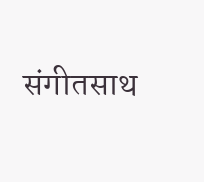संगीतसाथ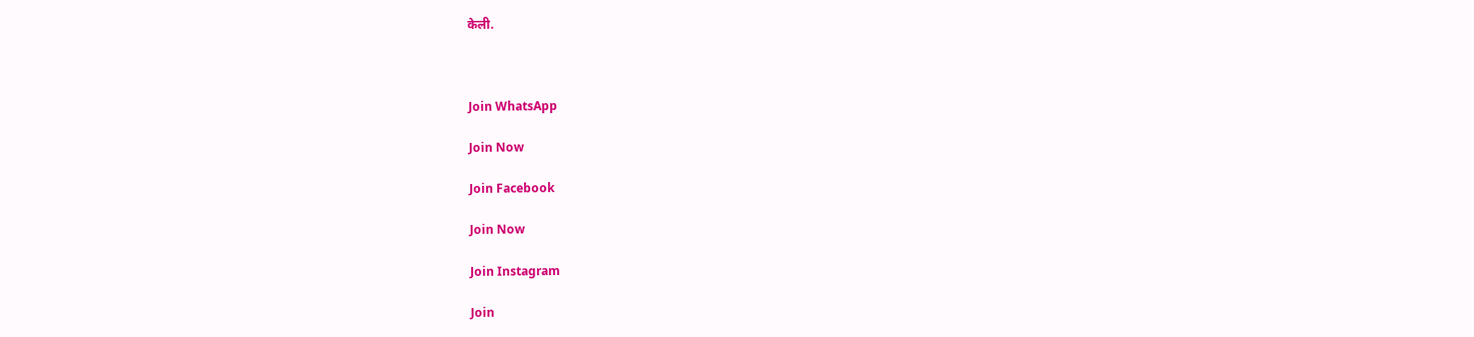केली.



Join WhatsApp

Join Now

Join Facebook

Join Now

Join Instagram

Join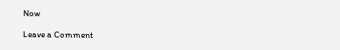Now

Leave a Comment